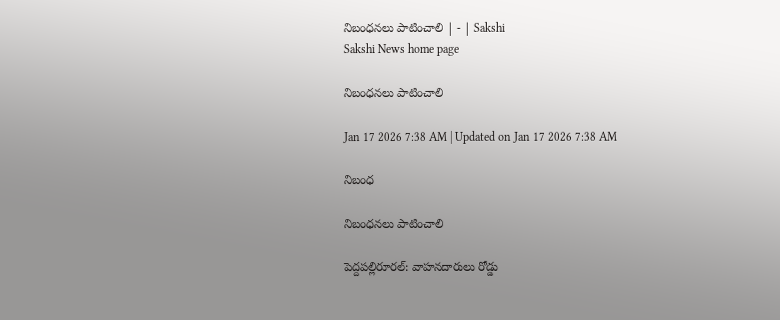నిబంధనలు పాటించాలి | - | Sakshi
Sakshi News home page

నిబంధనలు పాటించాలి

Jan 17 2026 7:38 AM | Updated on Jan 17 2026 7:38 AM

నిబంధ

నిబంధనలు పాటించాలి

పెద్దపల్లిరూరల్‌: వాహనదారులు రోడ్డు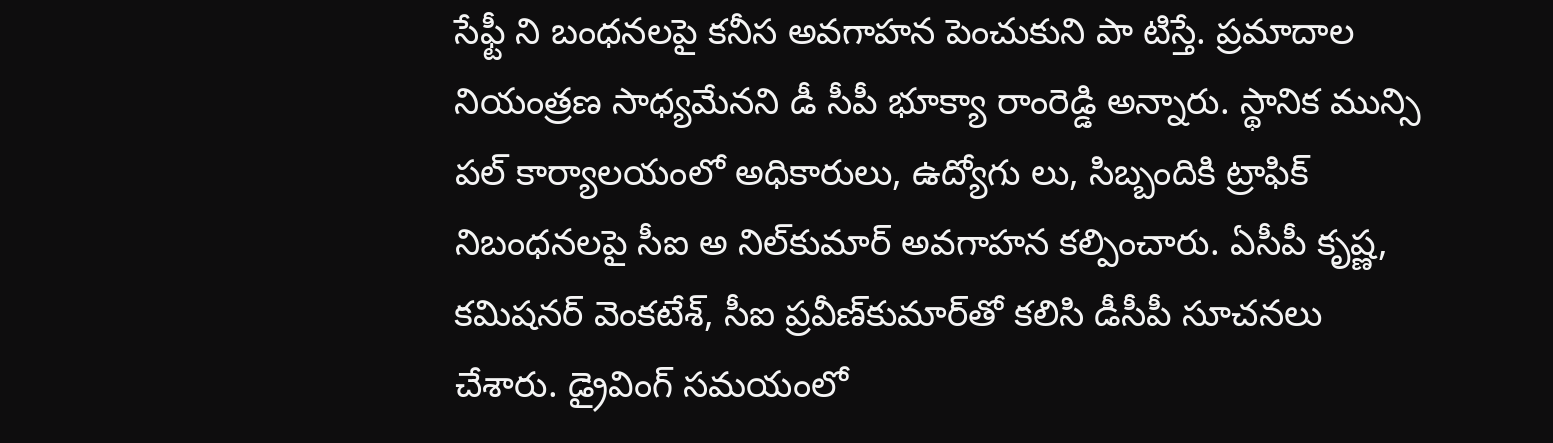సేఫ్టీ ని బంధనలపై కనీస అవగాహన పెంచుకుని పా టిస్తే. ప్రమాదాల నియంత్రణ సాధ్యమేనని డీ సీపీ భూక్యా రాంరెడ్డి అన్నారు. స్థానిక మున్సి పల్‌ కార్యాలయంలో అధికారులు, ఉద్యోగు లు, సిబ్బందికి ట్రాఫిక్‌ నిబంధనలపై సీఐ అ నిల్‌కుమార్‌ అవగాహన కల్పించారు. ఏసీపీ కృష్ణ, కమిషనర్‌ వెంకటేశ్‌, సీఐ ప్రవీణ్‌కుమార్‌తో కలిసి డీసీపీ సూచనలు చేశారు. డ్రైవింగ్‌ సమయంలో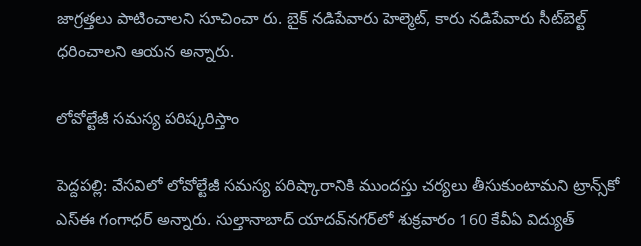జాగ్రత్తలు పాటించాలని సూచించా రు. బైక్‌ నడిపేవారు హెల్మెట్‌, కారు నడిపేవారు సీట్‌బెల్ట్‌ ధరించాలని ఆయన అన్నారు.

లోవోల్టేజీ సమస్య పరిష్కరిస్తాం

పెద్దపల్లి: వేసవిలో లోవోల్టేజీ సమస్య పరిష్కారానికి ముందస్తు చర్యలు తీసుకుంటామని ట్రాన్స్‌కో ఎస్‌ఈ గంగాధర్‌ అన్నారు. సుల్తానాబాద్‌ యాదవ్‌నగర్‌లో శుక్రవారం 160 కేవీఏ విద్యుత్‌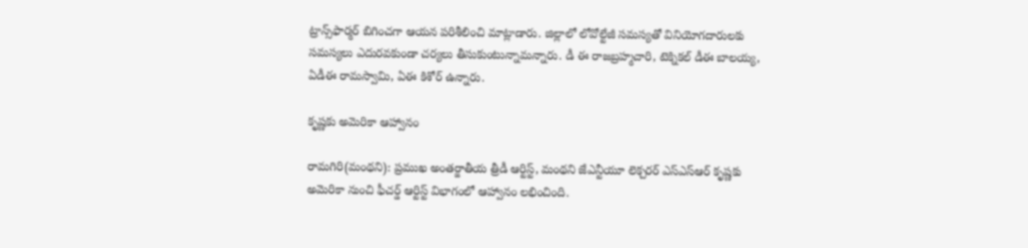ట్రాన్స్‌ఫార్మర్‌ బిగించగా ఆయన పరిశీలించి మాట్లాడారు. జిల్లాలో లోవోల్టేజీ సమస్యతో వినియోగదారులకు సమస్యలు ఎదురవకుండా చర్యలు తీసుకుంటున్నామన్నారు. డీ ఈ రాజబ్రహ్మచారి, టెక్నికల్‌ డీఈ బాలయ్య, ఏడీఈ రామస్వామి, ఏఈ కిశోర్‌ ఉన్నారు.

కృష్ణకు అమెరికా ఆహ్వానం

రామగిరి(మంథని): ప్రముఖ అంతర్జాతీయ త్రీడీ ఆర్టిస్ట్‌, మంథని జేఎన్టీయూ లెక్చరర్‌ ఎస్‌ఎస్‌ఆర్‌ కృష్ణకు అమెరికా నుంచి ఫీచర్డ్‌ ఆర్టిస్ట్‌ విభాగంలో ఆహ్వానం లభించింది.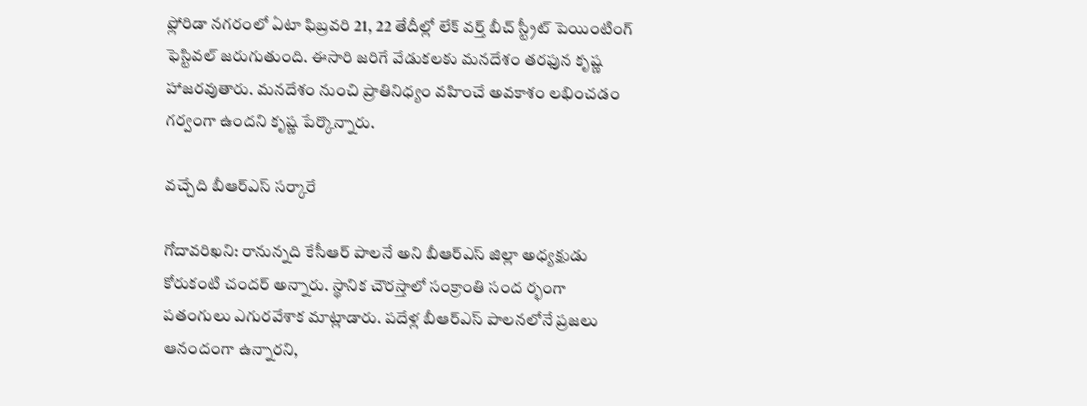ఫ్లోరిడా నగరంలో ఏటా ఫిబ్రవరి 21, 22 తేదీల్లో లేక్‌ వర్త్‌ బీచ్‌ స్ట్రీట్‌ పెయింటింగ్‌ ఫెస్టివల్‌ జరుగుతుంది. ఈసారి జరిగే వేడుకలకు మనదేశం తరఫున కృష్ణ హాజరవుతారు. మనదేశం నుంచి ప్రాతినిధ్యం వహించే అవకాశం లభించడం గర్వంగా ఉందని కృష్ణ పేర్కొన్నారు.

వచ్చేది బీఆర్‌ఎస్‌ సర్కారే

గోదావరిఖని: రానున్నది కేసీఆర్‌ పాలనే అని బీఆర్‌ఎస్‌ జిల్లా అధ్యక్షుడు కోరుకంటి చందర్‌ అన్నారు. స్థానిక చౌరస్తాలో సంక్రాంతి సంద ర్భంగా పతంగులు ఎగురవేశాక మాట్లాడారు. పదేళ్ల బీఆర్‌ఎస్‌ పాలనలోనే ప్రజలు ఆనందంగా ఉన్నారని,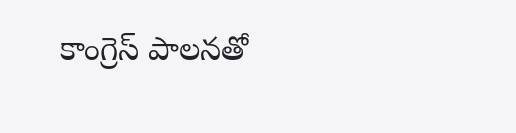కాంగ్రెస్‌ పాలనతో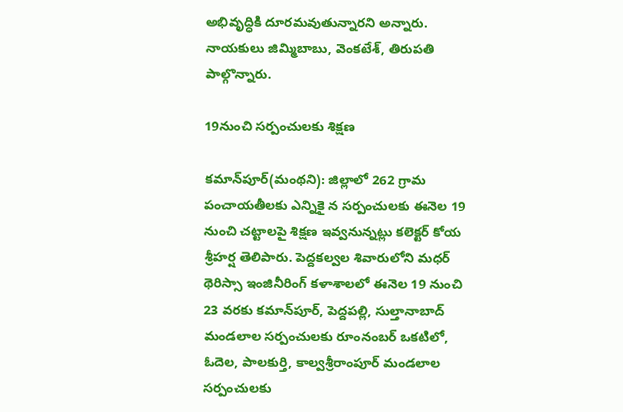అభివృద్ధికి దూరమవుతున్నారని అన్నారు. నాయకులు జిమ్మిబాబు, వెంకటేశ్‌, తిరుపతి పాల్గొన్నారు.

19నుంచి సర్పంచులకు శిక్షణ

కమాన్‌పూర్‌(మంథని): జిల్లాలో 262 గ్రామ పంచాయతీలకు ఎన్నికై న సర్పంచులకు ఈనెల 19 నుంచి చట్టాలపై శిక్షణ ఇవ్వనున్నట్లు కలెక్టర్‌ కోయ శ్రీహర్ష తెలిపారు. పెద్దకల్వల శివారులోని మధర్‌ థెరిస్సా ఇంజినీరింగ్‌ కళాశాలలో ఈనెల 19 నుంచి 23 వరకు కమాన్‌పూర్‌, పెద్దపల్లి, సుల్తానాబాద్‌ మండలాల సర్పంచులకు రూంనంబర్‌ ఒకటిలో, ఓదెల, పాలకుర్తి, కాల్వశ్రీరాంపూర్‌ మండలాల సర్పంచులకు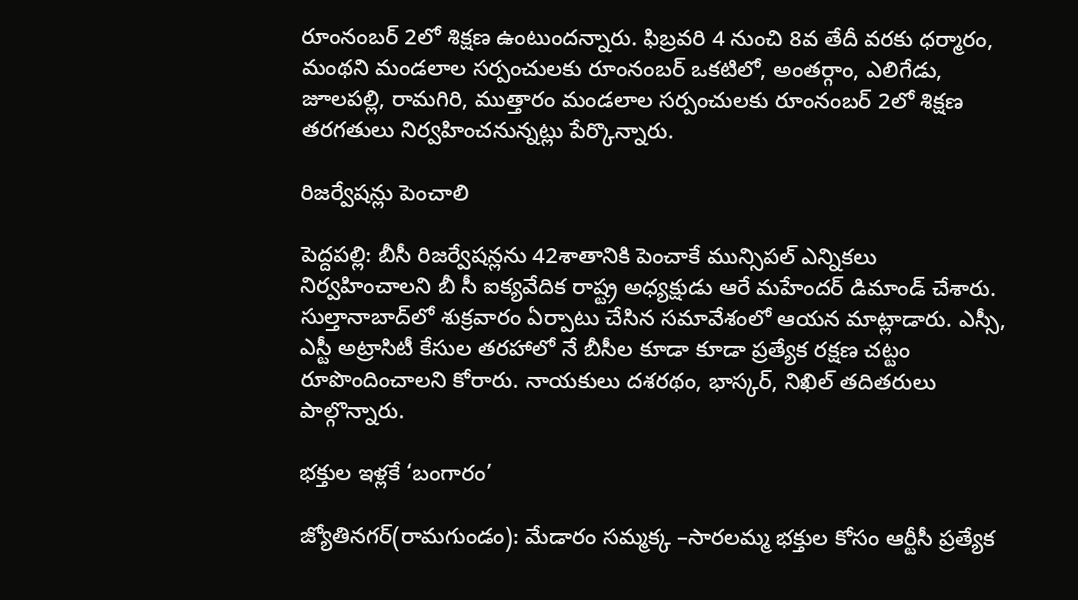రూంనంబర్‌ 2లో శిక్షణ ఉంటుందన్నారు. ఫిబ్రవరి 4 నుంచి 8వ తేదీ వరకు ధర్మారం, మంథని మండలాల సర్పంచులకు రూంనంబర్‌ ఒకటిలో, అంతర్గాం, ఎలిగేడు, జూలపల్లి, రామగిరి, ముత్తారం మండలాల సర్పంచులకు రూంనంబర్‌ 2లో శిక్షణ తరగతులు నిర్వహించనున్నట్లు పేర్కొన్నారు.

రిజర్వేషన్లు పెంచాలి

పెద్దపల్లి: బీసీ రిజర్వేషన్లను 42శాతానికి పెంచాకే మున్సిపల్‌ ఎన్నికలు నిర్వహించాలని బీ సీ ఐక్యవేదిక రాష్ట్ర అధ్యక్షుడు ఆరే మహేందర్‌ డిమాండ్‌ చేశారు. సుల్తానాబాద్‌లో శుక్రవారం ఏర్పాటు చేసిన సమావేశంలో ఆయన మాట్లాడారు. ఎస్సీ, ఎస్టీ అట్రాసిటీ కేసుల తరహాలో నే బీసీల కూడా కూడా ప్రత్యేక రక్షణ చట్టం రూపొందించాలని కోరారు. నాయకులు దశరథం, భాస్కర్‌, నిఖిల్‌ తదితరులు పాల్గొన్నారు.

భక్తుల ఇళ్లకే ‘బంగారం’

జ్యోతినగర్‌(రామగుండం): మేడారం సమ్మక్క –సారలమ్మ భక్తుల కోసం ఆర్టీసీ ప్రత్యేక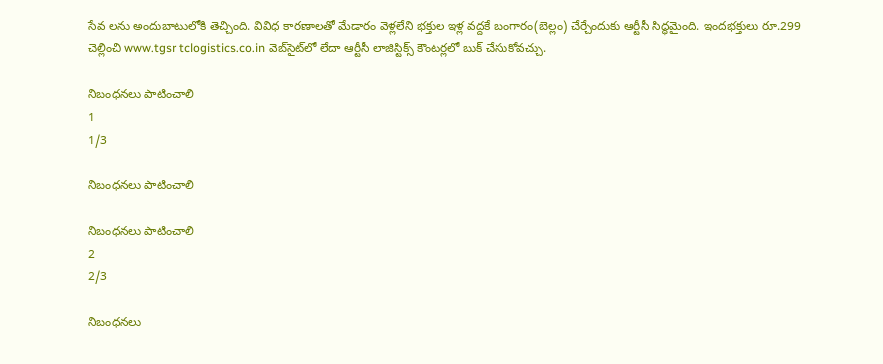సేవ లను అందుబాటులోకి తెచ్చింది. వివిధ కారణాలతో మేడారం వెళ్లలేని భక్తుల ఇళ్ల వద్దకే బంగారం(బెల్లం) చేర్చేందుకు ఆర్టీసీ సిద్ధమైంది. ఇందభక్తులు రూ.299 చెల్లించి www.tgsr tclogistics.co.in వెబ్‌సైట్‌లో లేదా ఆర్టీసీ లాజిస్టిక్స్‌ కౌంటర్లలో బుక్‌ చేసుకోవచ్చు.

నిబంధనలు పాటించాలి
1
1/3

నిబంధనలు పాటించాలి

నిబంధనలు పాటించాలి
2
2/3

నిబంధనలు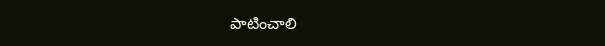పాటించాలి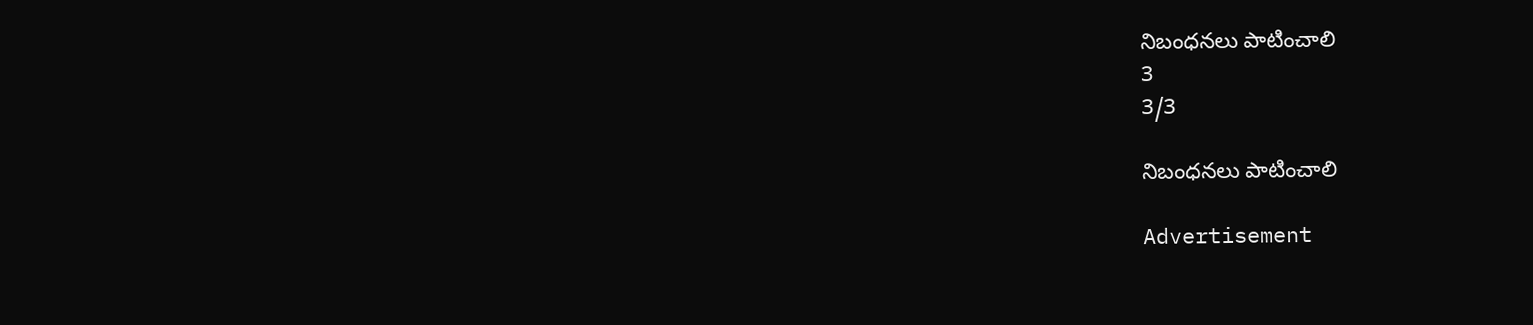నిబంధనలు పాటించాలి
3
3/3

నిబంధనలు పాటించాలి

Advertisement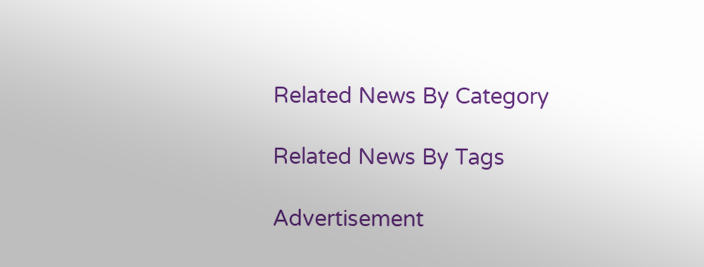Related News By Category

Related News By Tags

Advertisement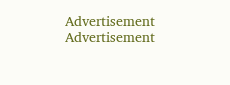Advertisement
Advertisement